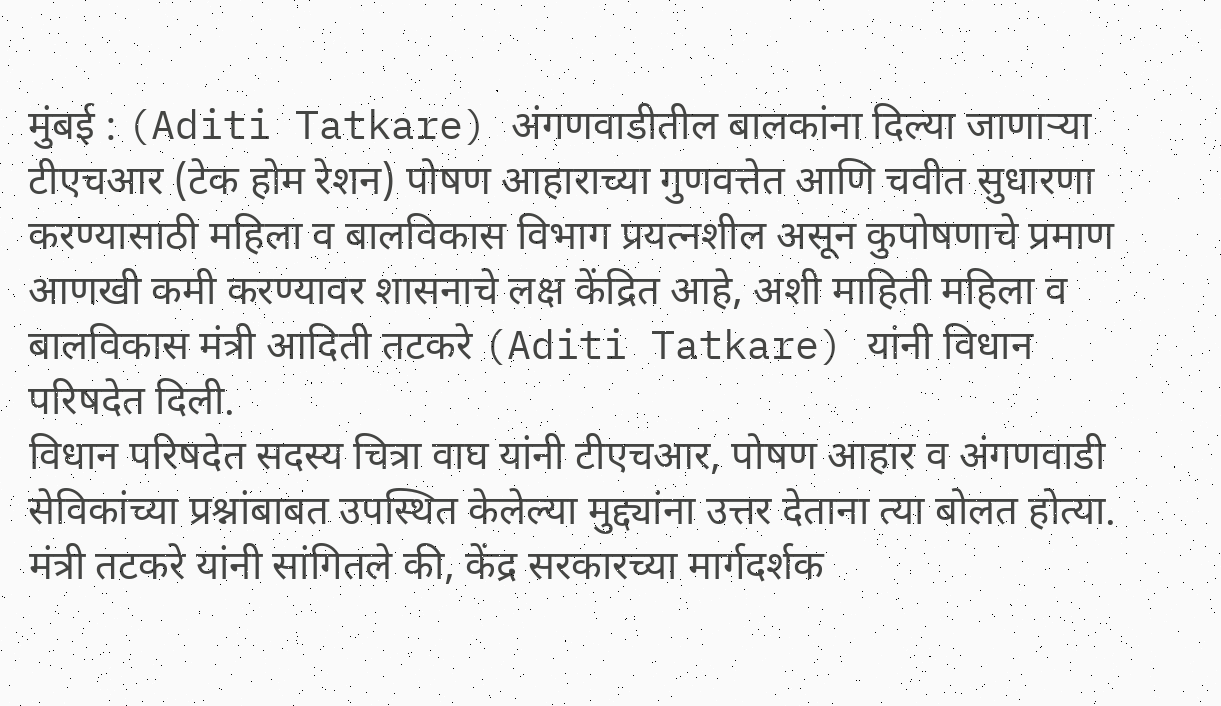मुंबई : (Aditi Tatkare) अंगणवाडीतील बालकांना दिल्या जाणाऱ्या टीएचआर (टेक होम रेशन) पोषण आहाराच्या गुणवत्तेत आणि चवीत सुधारणा करण्यासाठी महिला व बालविकास विभाग प्रयत्नशील असून कुपोषणाचे प्रमाण आणखी कमी करण्यावर शासनाचे लक्ष केंद्रित आहे, अशी माहिती महिला व बालविकास मंत्री आदिती तटकरे (Aditi Tatkare) यांनी विधान परिषदेत दिली.
विधान परिषदेत सदस्य चित्रा वाघ यांनी टीएचआर, पोषण आहार व अंगणवाडी सेविकांच्या प्रश्नांबाबत उपस्थित केलेल्या मुद्द्यांना उत्तर देताना त्या बोलत होत्या. मंत्री तटकरे यांनी सांगितले की, केंद्र सरकारच्या मार्गदर्शक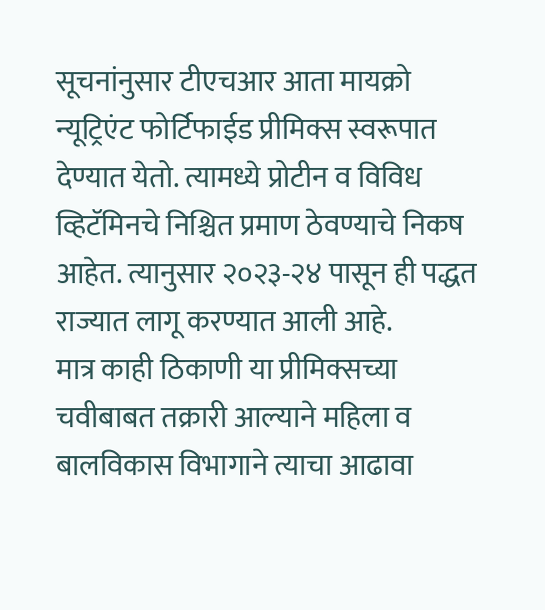सूचनांनुसार टीएचआर आता मायक्रो न्यूट्रिएंट फोर्टिफाईड प्रीमिक्स स्वरूपात देण्यात येतो. त्यामध्ये प्रोटीन व विविध व्हिटॅमिनचे निश्चित प्रमाण ठेवण्याचे निकष आहेत. त्यानुसार २०२३-२४ पासून ही पद्धत राज्यात लागू करण्यात आली आहे.
मात्र काही ठिकाणी या प्रीमिक्सच्या चवीबाबत तक्रारी आल्याने महिला व बालविकास विभागाने त्याचा आढावा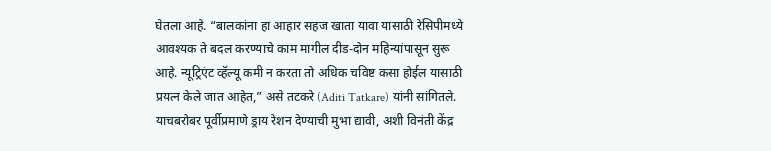घेतला आहे. “बालकांना हा आहार सहज खाता यावा यासाठी रेसिपीमध्ये आवश्यक ते बदल करण्याचे काम मागील दीड-दोन महिन्यांपासून सुरू आहे. न्यूट्रिएंट व्हॅल्यू कमी न करता तो अधिक चविष्ट कसा होईल यासाठी प्रयत्न केले जात आहेत,” असे तटकरे (Aditi Tatkare) यांनी सांगितले. याचबरोबर पूर्वीप्रमाणे ड्राय रेशन देण्याची मुभा द्यावी, अशी विनंती केंद्र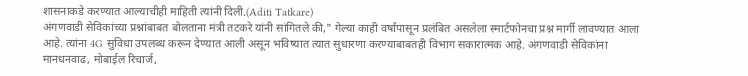शासनाकडे करण्यात आल्याचीही माहिती त्यांनी दिली.(Aditi Tatkare)
अंगणवाडी सेविकांच्या प्रश्नांबाबत बोलताना मंत्री तटकरे यांनी सांगितले की," गेल्या काही वर्षांपासून प्रलंबित असलेला स्मार्टफोनचा प्रश्न मार्गी लावण्यात आला आहे. त्यांना 4G सुविधा उपलब्ध करून देण्यात आली असून भविष्यात त्यात सुधारणा करण्याबाबतही विभाग सकारात्मक आहे. अंगणवाडी सेविकांना मानधनवाढ, मोबाईल रिचार्ज,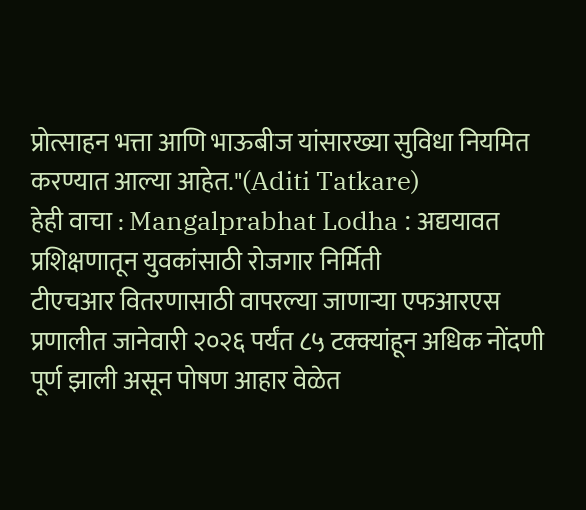प्रोत्साहन भत्ता आणि भाऊबीज यांसारख्या सुविधा नियमित करण्यात आल्या आहेत."(Aditi Tatkare)
हेही वाचा : Mangalprabhat Lodha : अद्ययावत प्रशिक्षणातून युवकांसाठी रोजगार निर्मिती
टीएचआर वितरणासाठी वापरल्या जाणाऱ्या एफआरएस प्रणालीत जानेवारी २०२६ पर्यंत ८५ टक्क्यांहून अधिक नोंदणी पूर्ण झाली असून पोषण आहार वेळेत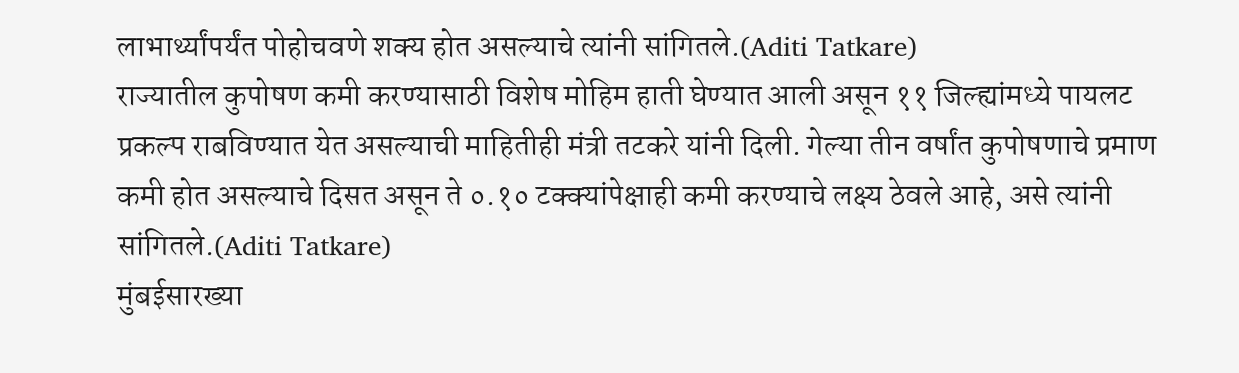लाभार्थ्यांपर्यंत पोहोचवणे शक्य होत असल्याचे त्यांनी सांगितले.(Aditi Tatkare)
राज्यातील कुपोषण कमी करण्यासाठी विशेष मोहिम हाती घेण्यात आली असून ११ जिल्ह्यांमध्ये पायलट प्रकल्प राबविण्यात येत असल्याची माहितीही मंत्री तटकरे यांनी दिली. गेल्या तीन वर्षांत कुपोषणाचे प्रमाण कमी होत असल्याचे दिसत असून ते ०.१० टक्क्यांपेक्षाही कमी करण्याचे लक्ष्य ठेवले आहे, असे त्यांनी सांगितले.(Aditi Tatkare)
मुंबईसारख्या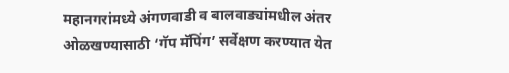महानगरांमध्ये अंगणवाडी व बालवाड्यांमधील अंतर ओळखण्यासाठी ‘गॅप मॅपिंग’ सर्वेक्षण करण्यात येत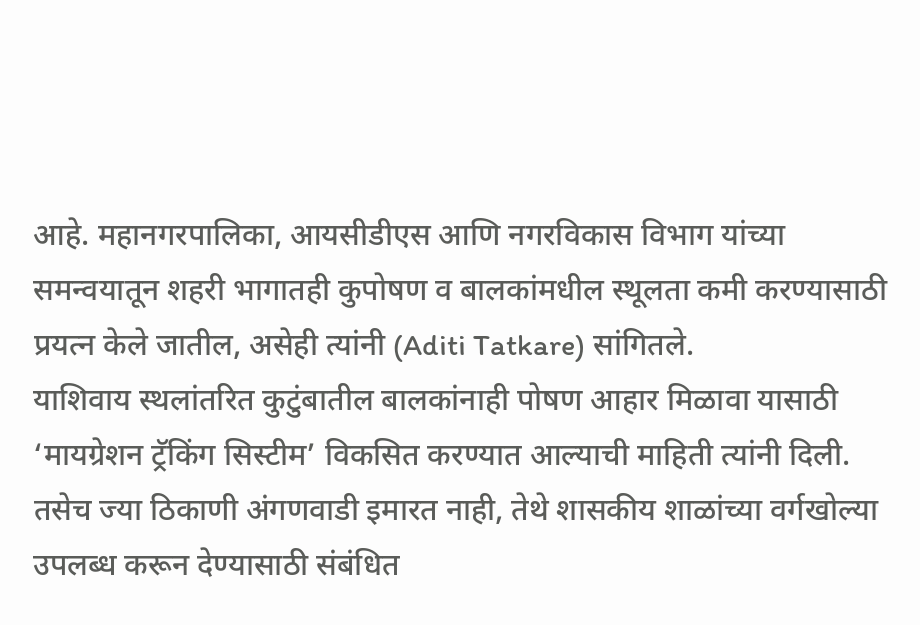आहे. महानगरपालिका, आयसीडीएस आणि नगरविकास विभाग यांच्या समन्वयातून शहरी भागातही कुपोषण व बालकांमधील स्थूलता कमी करण्यासाठी प्रयत्न केले जातील, असेही त्यांनी (Aditi Tatkare) सांगितले.
याशिवाय स्थलांतरित कुटुंबातील बालकांनाही पोषण आहार मिळावा यासाठी ‘मायग्रेशन ट्रॅकिंग सिस्टीम’ विकसित करण्यात आल्याची माहिती त्यांनी दिली. तसेच ज्या ठिकाणी अंगणवाडी इमारत नाही, तेथे शासकीय शाळांच्या वर्गखोल्या उपलब्ध करून देण्यासाठी संबंधित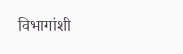विभागांशी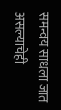समन्वय साधला जात असल्याचेही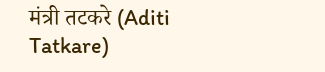मंत्री तटकरे (Aditi Tatkare)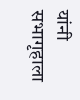यांनी सभागृहाला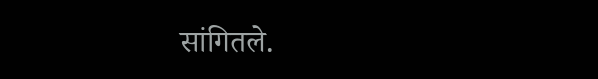सांगितले.